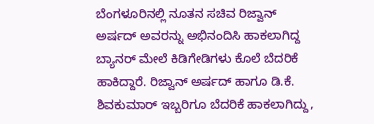ಬೆಂಗಳೂರಿನಲ್ಲಿ ನೂತನ ಸಚಿವ ರಿಜ್ವಾನ್ ಅರ್ಷದ್ ಅವರನ್ನು ಅಭಿನಂದಿಸಿ ಹಾಕಲಾಗಿದ್ದ ಬ್ಯಾನರ್ ಮೇಲೆ ಕಿಡಿಗೇಡಿಗಳು ಕೊಲೆ ಬೆದರಿಕೆ ಹಾಕಿದ್ದಾರೆ. ರಿಜ್ವಾನ್ ಅರ್ಷದ್ ಹಾಗೂ ಡಿ.ಕೆ. ಶಿವಕುಮಾರ್ ಇಬ್ಬರಿಗೂ ಬೆದರಿಕೆ ಹಾಕಲಾಗಿದ್ದು,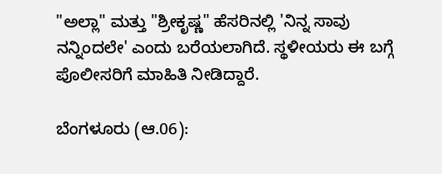"ಅಲ್ಲಾ" ಮತ್ತು "ಶ್ರೀಕೃಷ್ಣ" ಹೆಸರಿನಲ್ಲಿ 'ನಿನ್ನ ಸಾವು ನನ್ನಿಂದಲೇ' ಎಂದು ಬರೆಯಲಾಗಿದೆ. ಸ್ಥಳೀಯರು ಈ ಬಗ್ಗೆ ಪೊಲೀಸರಿಗೆ ಮಾಹಿತಿ ನೀಡಿದ್ದಾರೆ.

ಬೆಂಗಳೂರು (ಆ.06):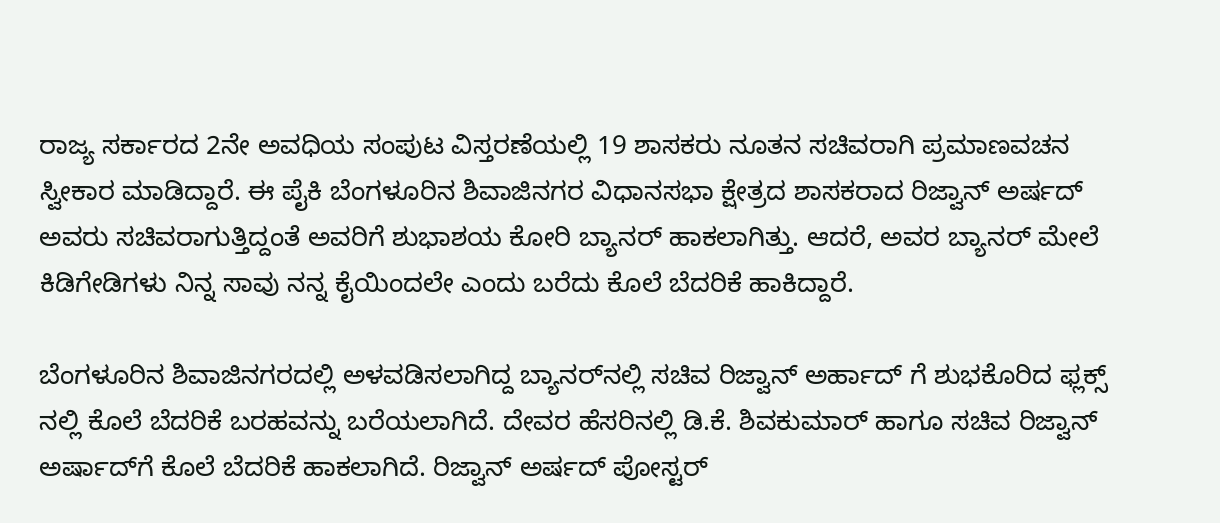ರಾಜ್ಯ ಸರ್ಕಾರದ 2ನೇ ಅವಧಿಯ ಸಂಪುಟ ವಿಸ್ತರಣೆಯಲ್ಲಿ 19 ಶಾಸಕರು ನೂತನ ಸಚಿವರಾಗಿ ಪ್ರಮಾಣವಚನ ಸ್ವೀಕಾರ ಮಾಡಿದ್ದಾರೆ. ಈ ಪೈಕಿ ಬೆಂಗಳೂರಿನ ಶಿವಾಜಿನಗರ ವಿಧಾನಸಭಾ ಕ್ಷೇತ್ರದ ಶಾಸಕರಾದ ರಿಜ್ವಾನ್ ಅರ್ಷದ್ ಅವರು ಸಚಿವರಾಗುತ್ತಿದ್ದಂತೆ ಅವರಿಗೆ ಶುಭಾಶಯ ಕೋರಿ ಬ್ಯಾನರ್ ಹಾಕಲಾಗಿತ್ತು. ಆದರೆ, ಅವರ ಬ್ಯಾನರ್ ಮೇಲೆ ಕಿಡಿಗೇಡಿಗಳು ನಿನ್ನ ಸಾವು ನನ್ನ ಕೈಯಿಂದಲೇ ಎಂದು ಬರೆದು ಕೊಲೆ ಬೆದರಿಕೆ ಹಾಕಿದ್ದಾರೆ.

ಬೆಂಗಳೂರಿನ ಶಿವಾಜಿನಗರದಲ್ಲಿ ಅಳವಡಿಸಲಾಗಿದ್ದ ಬ್ಯಾನರ್‌ನಲ್ಲಿ ಸಚಿವ ರಿಜ್ವಾನ್ ಅರ್ಹಾದ್ ಗೆ ಶುಭಕೊರಿದ ಫ್ಲಕ್ಸ್ ನಲ್ಲಿ ಕೊಲೆ ಬೆದರಿಕೆ ಬರಹವನ್ನು ಬರೆಯಲಾಗಿದೆ. ದೇವರ ಹೆಸರಿನಲ್ಲಿ ಡಿ.ಕೆ. ಶಿವಕುಮಾರ್ ಹಾಗೂ ಸಚಿವ ರಿಜ್ವಾನ್ ಅರ್ಷಾದ್‌ಗೆ ಕೊಲೆ ಬೆದರಿಕೆ ಹಾಕಲಾಗಿದೆ. ರಿಜ್ವಾನ್ ಅರ್ಷದ್ ಪೋಸ್ಟರ್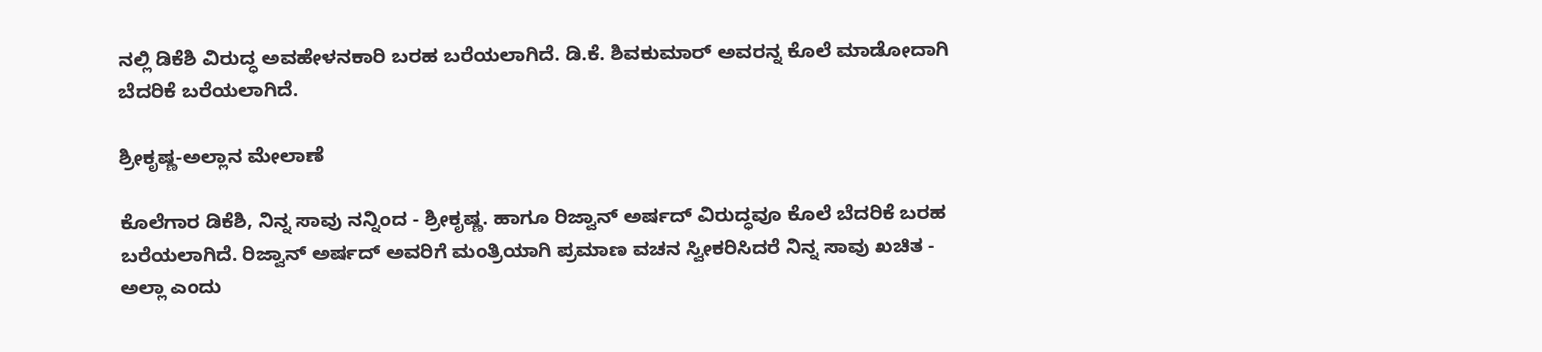ನಲ್ಲಿ ಡಿಕೆಶಿ ವಿರುದ್ಧ ಅವಹೇಳನಕಾರಿ ಬರಹ ಬರೆಯಲಾಗಿದೆ. ಡಿ.ಕೆ. ಶಿವಕುಮಾರ್ ಅವರನ್ನ ಕೊಲೆ ಮಾಡೋದಾಗಿ ಬೆದರಿಕೆ ಬರೆಯಲಾಗಿದೆ.

ಶ್ರೀಕೃಷ್ಣ-ಅಲ್ಲಾನ ಮೇಲಾಣೆ

ಕೊಲೆಗಾರ ಡಿಕೆಶಿ, ನಿನ್ನ ಸಾವು ನನ್ನಿಂದ - ಶ್ರೀಕೃಷ್ಣ. ಹಾಗೂ ರಿಜ್ವಾನ್ ಅರ್ಷದ್ ವಿರುದ್ಧವೂ ಕೊಲೆ ಬೆದರಿಕೆ ಬರಹ ಬರೆಯಲಾಗಿದೆ. ರಿಜ್ವಾನ್ ಅರ್ಷದ್ ಅವರಿಗೆ ಮಂತ್ರಿಯಾಗಿ ಪ್ರಮಾಣ ವಚನ ಸ್ವೀಕರಿಸಿದರೆ ನಿನ್ನ ಸಾವು ಖಚಿತ - ಅಲ್ಲಾ ಎಂದು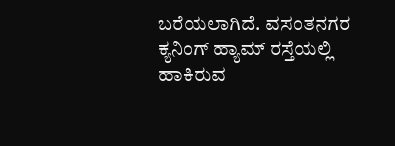ಬರೆಯಲಾಗಿದೆ. ವಸಂತನಗರ ಕ್ಯನಿಂಗ್ ಹ್ಯಾಮ್ ರಸ್ತೆಯಲ್ಲಿ ಹಾಕಿರುವ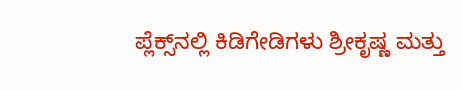ಪ್ಲೆಕ್ಸ್‌ನಲ್ಲಿ ಕಿಡಿಗೇಡಿಗಳು ಶ್ರೀಕೃಷ್ಣ ಮತ್ತು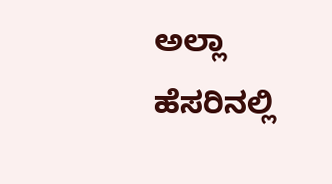ಅಲ್ಲಾ ಹೆಸರಿನಲ್ಲಿ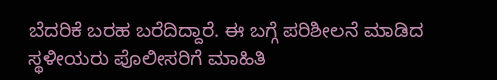ಬೆದರಿಕೆ ಬರಹ ಬರೆದಿದ್ದಾರೆ. ಈ ಬಗ್ಗೆ ಪರಿಶೀಲನೆ ಮಾಡಿದ ಸ್ಥಳೀಯರು ಪೊಲೀಸರಿಗೆ ಮಾಹಿತಿ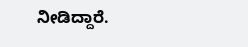ನೀಡಿದ್ದಾರೆ.